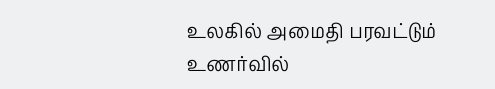உலகில் அமைதி பரவட்டும்
உணர்வில்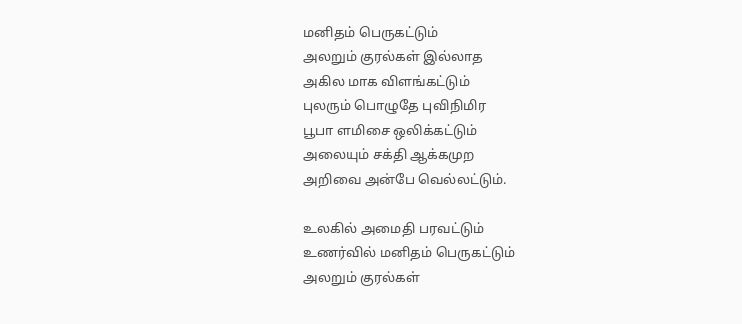மனிதம் பெருகட்டும்
அலறும் குரல்கள் இல்லாத
அகில மாக விளங்கட்டும்
புலரும் பொழுதே புவிநிமிர
பூபா ளமிசை ஒலிக்கட்டும்
அலையும் சக்தி ஆக்கமுற
அறிவை அன்பே வெல்லட்டும்.

உலகில் அமைதி பரவட்டும்
உணர்வில் மனிதம் பெருகட்டும்
அலறும் குரல்கள்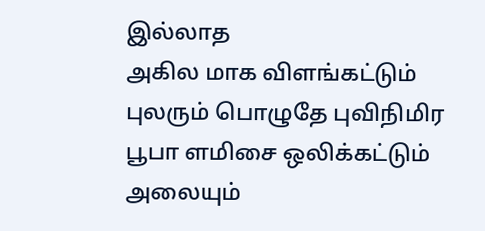இல்லாத
அகில மாக விளங்கட்டும்
புலரும் பொழுதே புவிநிமிர
பூபா ளமிசை ஒலிக்கட்டும்
அலையும்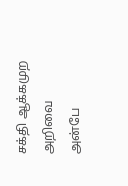சக்தி ஆக்கமுற
அறிவை அன்பே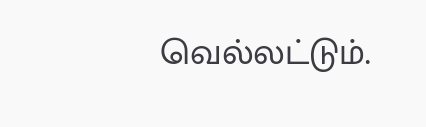வெல்லட்டும்.